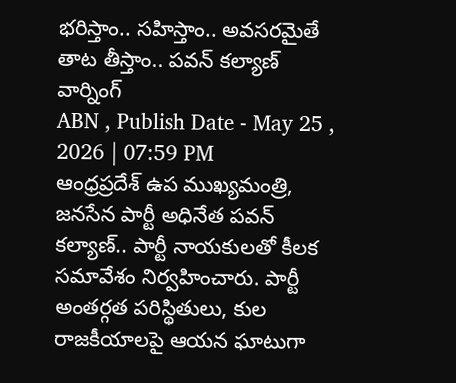భరిస్తాం.. సహిస్తాం.. అవసరమైతే తాట తీస్తాం.. పవన్ కల్యాణ్ వార్నింగ్
ABN , Publish Date - May 25 , 2026 | 07:59 PM
ఆంధ్రప్రదేశ్ ఉప ముఖ్యమంత్రి, జనసేన పార్టీ అధినేత పవన్ కల్యాణ్.. పార్టీ నాయకులతో కీలక సమావేశం నిర్వహించారు. పార్టీ అంతర్గత పరిస్థితులు, కుల రాజకీయాలపై ఆయన ఘాటుగా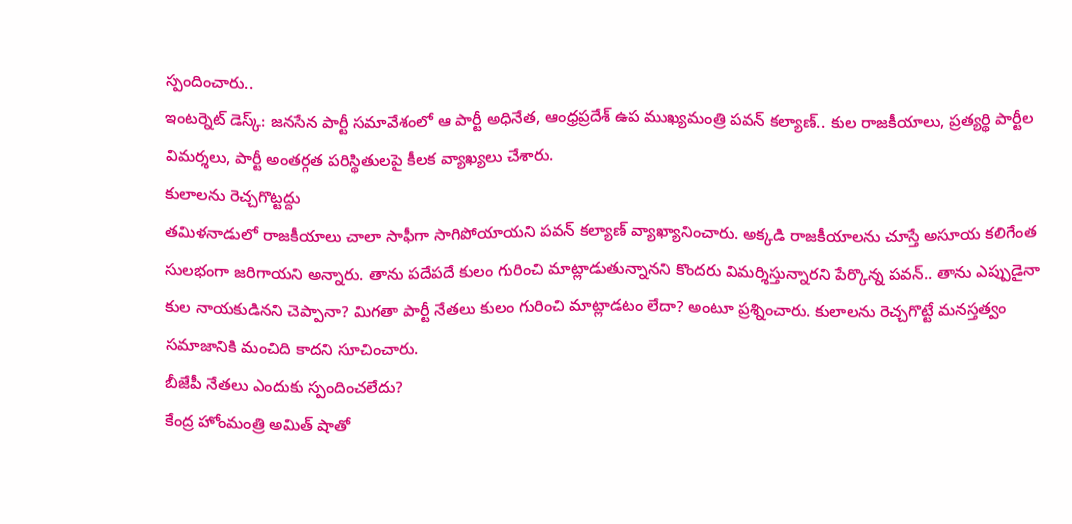స్పందించారు..
ఇంటర్నెట్ డెస్క్: జనసేన పార్టీ సమావేశంలో ఆ పార్టీ అధినేత, ఆంధ్రప్రదేశ్ ఉప ముఖ్యమంత్రి పవన్ కల్యాణ్.. కుల రాజకీయాలు, ప్రత్యర్థి పార్టీల విమర్శలు, పార్టీ అంతర్గత పరిస్థితులపై కీలక వ్యాఖ్యలు చేశారు.
కులాలను రెచ్చగొట్టద్దు
తమిళనాడులో రాజకీయాలు చాలా సాఫీగా సాగిపోయాయని పవన్ కల్యాణ్ వ్యాఖ్యానించారు. అక్కడి రాజకీయాలను చూస్తే అసూయ కలిగేంత సులభంగా జరిగాయని అన్నారు. తాను పదేపదే కులం గురించి మాట్లాడుతున్నానని కొందరు విమర్శిస్తున్నారని పేర్కొన్న పవన్.. తాను ఎప్పుడైనా కుల నాయకుడినని చెప్పానా? మిగతా పార్టీ నేతలు కులం గురించి మాట్లాడటం లేదా? అంటూ ప్రశ్నించారు. కులాలను రెచ్చగొట్టే మనస్తత్వం సమాజానికి మంచిది కాదని సూచించారు.
బీజేపీ నేతలు ఎందుకు స్పందించలేదు?
కేంద్ర హోంమంత్రి అమిత్ షాతో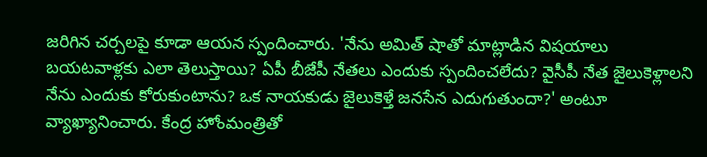జరిగిన చర్చలపై కూడా ఆయన స్పందించారు. 'నేను అమిత్ షాతో మాట్లాడిన విషయాలు బయటవాళ్లకు ఎలా తెలుస్తాయి? ఏపీ బీజేపీ నేతలు ఎందుకు స్పందించలేదు? వైసీపీ నేత జైలుకెళ్లాలని నేను ఎందుకు కోరుకుంటాను? ఒక నాయకుడు జైలుకెళ్తే జనసేన ఎదుగుతుందా?' అంటూ వ్యాఖ్యానించారు. కేంద్ర హోంమంత్రితో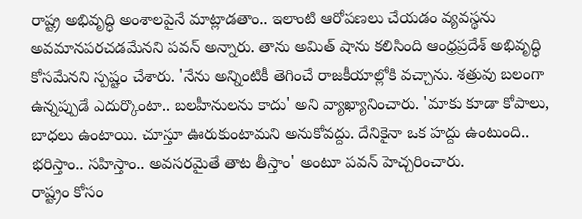రాష్ట్ర అభివృద్ధి అంశాలపైనే మాట్లాడతాం.. ఇలాంటి ఆరోపణలు చేయడం వ్యవస్థను అవమానపరచడమేనని పవన్ అన్నారు. తాను అమిత్ షాను కలిసింది ఆంధ్రప్రదేశ్ అభివృద్ధి కోసమేనని స్పష్టం చేశారు. 'నేను అన్నింటికీ తెగించే రాజకీయాల్లోకి వచ్చాను. శత్రువు బలంగా ఉన్నప్పుడే ఎదుర్కొంటా.. బలహీనులను కాదు' అని వ్యాఖ్యానించారు. 'మాకు కూడా కోపాలు, బాధలు ఉంటాయి. చూస్తూ ఊరుకుంటామని అనుకోవద్దు. దేనికైనా ఒక హద్దు ఉంటుంది.. భరిస్తాం.. సహిస్తాం.. అవసరమైతే తాట తీస్తాం' అంటూ పవన్ హెచ్చరించారు.
రాష్ట్రం కోసం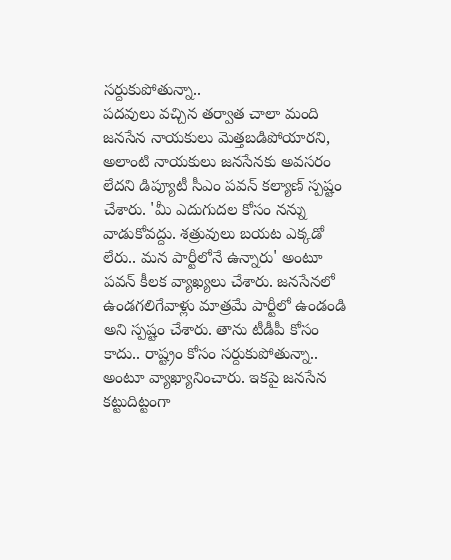సర్దుకుపోతున్నా..
పదవులు వచ్చిన తర్వాత చాలా మంది జనసేన నాయకులు మెత్తబడిపోయారని, అలాంటి నాయకులు జనసేనకు అవసరం లేదని డిప్యూటీ సీఎం పవన్ కల్యాణ్ స్పష్టం చేశారు. 'మీ ఎదుగుదల కోసం నన్ను వాడుకోవద్దు. శత్రువులు బయట ఎక్కడో లేరు.. మన పార్టీలోనే ఉన్నారు' అంటూ పవన్ కీలక వ్యాఖ్యలు చేశారు. జనసేనలో ఉండగలిగేవాళ్లు మాత్రమే పార్టీలో ఉండండి అని స్పష్టం చేశారు. తాను టీడీపీ కోసం కాదు.. రాష్ట్రం కోసం సర్దుకుపోతున్నా.. అంటూ వ్యాఖ్యానించారు. ఇకపై జనసేన కట్టుదిట్టంగా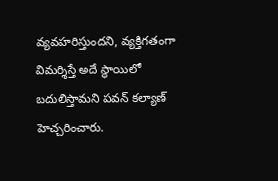వ్యవహరిస్తుందని, వ్యక్తిగతంగా విమర్శిస్తే అదే స్థాయిలో బదులిస్తామని పవన్ కల్యాణ్ హెచ్చరించారు.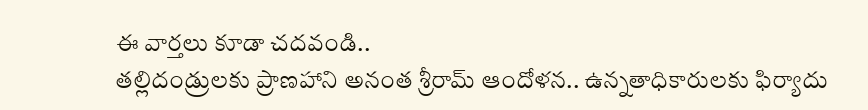ఈ వార్తలు కూడా చదవండి..
తల్లిదండ్రులకు ప్రాణహాని అనంత శ్రీరామ్ ఆందోళన.. ఉన్నతాధికారులకు ఫిర్యాదు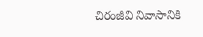చిరంజీవి నివాసానికి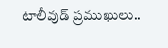టాలీవుడ్ ప్రముఖులు..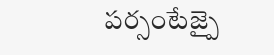పర్సంటేజ్పై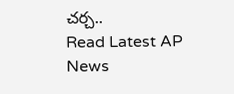చర్చ..
Read Latest AP News